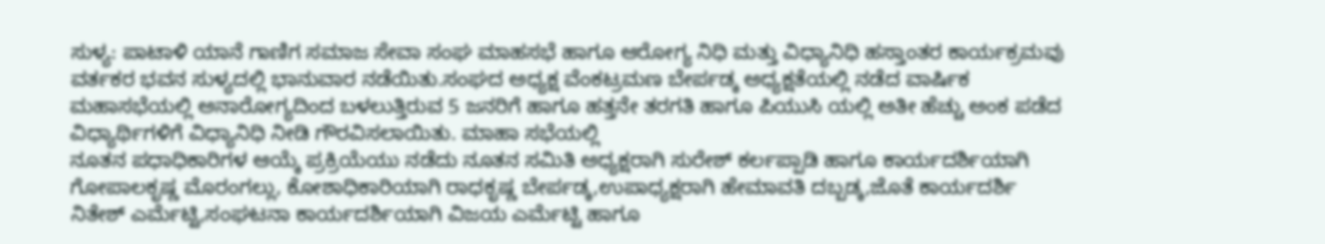ಸುಳ್ಯ: ಪಾಟಾಳಿ ಯಾನೆ ಗಾಣಿಗ ಸಮಾಜ ಸೇವಾ ಸಂಘ ಮಾಹಸಭೆ ಹಾಗೂ ಆರೋಗ್ಯ ನಿಧಿ ಮತ್ತು ವಿಧ್ಯಾನಿಧಿ ಹಸ್ತಾಂತರ ಕಾರ್ಯಕ್ರಮವು ವರ್ತಕರ ಭವನ ಸುಳ್ಯದಲ್ಲಿ ಭಾನುವಾರ ನಡೆಯಿತು.ಸಂಘದ ಅಧ್ಯಕ್ಷ ವೆಂಕಟ್ರಮಣ ಬೇರ್ಪಡ್ಕ ಅಧ್ಯಕ್ಷತೆಯಲ್ಲಿ ನಡೆದ ವಾರ್ಷಿಕ ಮಹಾಸಭೆಯಲ್ಲಿ ಅನಾರೋಗ್ಯದಿಂದ ಬಳಲುತ್ತಿರುವ 5 ಜನರಿಗೆ ಹಾಗೂ ಹತ್ತನೇ ತರಗತಿ ಹಾಗೂ ಪಿಯುಸಿ ಯಲ್ಲಿ ಅತೀ ಹೆಚ್ಚು ಅಂಕ ಪಡೆದ ವಿಧ್ಯಾರ್ಥಿಗಳಿಗೆ ವಿಧ್ಯಾನಿಧಿ ನೀಡಿ ಗೌರವಿಸಲಾಯಿತು. ಮಾಹಾ ಸಭೆಯಲ್ಲಿ
ನೂತನ ಪಧಾಧಿಕಾರಿಗಳ ಆಯ್ಕೆ ಪ್ರಕ್ರಿಯೆಯು ನಡೆದು ನೂತನ ಸಮಿತಿ ಅಧ್ಯಕ್ಷರಾಗಿ ಸುರೇಶ್ ಕರ್ಲಪ್ಪಾಡಿ ಹಾಗೂ ಕಾರ್ಯದರ್ಶಿಯಾಗಿ ಗೋಪಾಲಕೃಷ್ಣ ಮೊರಂಗಲ್ಲು, ಕೋಶಾಧಿಕಾರಿಯಾಗಿ ರಾಧಕೃಷ್ಣ ಬೇರ್ಪಡ್ಕ,ಉಪಾಧ್ಯಕ್ಷರಾಗಿ ಹೇಮಾವತಿ ದಬ್ಬಡ್ಕ,ಜೊತೆ ಕಾರ್ಯದರ್ಶಿ ನಿತೇಶ್ ಎರ್ಮೆಟ್ಟಿ,ಸಂಘಟನಾ ಕಾರ್ಯದರ್ಶಿಯಾಗಿ ವಿಜಯ ಎರ್ಮೆಟ್ಟಿ ಹಾಗೂ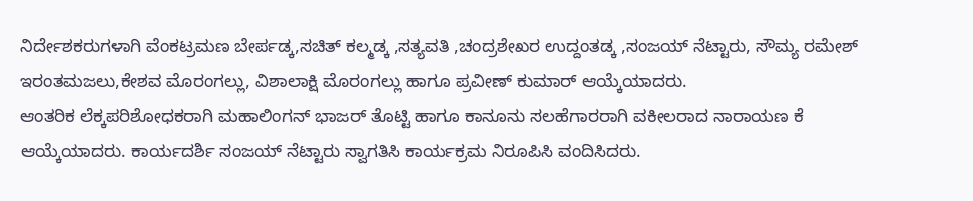ನಿರ್ದೇಶಕರುಗಳಾಗಿ ವೆಂಕಟ್ರಮಣ ಬೇರ್ಪಡ್ಕ,ಸಚಿತ್ ಕಲ್ಮಡ್ಕ ,ಸತ್ಯವತಿ ,ಚಂದ್ರಶೇಖರ ಉದ್ದಂತಡ್ಕ ,ಸಂಜಯ್ ನೆಟ್ಟಾರು, ಸೌಮ್ಯ ರಮೇಶ್ ಇರಂತಮಜಲು,ಕೇಶವ ಮೊರಂಗಲ್ಲು, ವಿಶಾಲಾಕ್ಷಿ ಮೊರಂಗಲ್ಲು ಹಾಗೂ ಪ್ರವೀಣ್ ಕುಮಾರ್ ಆಯ್ಕೆಯಾದರು.
ಆಂತರಿಕ ಲೆಕ್ಕಪರಿಶೋಧಕರಾಗಿ ಮಹಾಲಿಂಗನ್ ಭಾಜರ್ ತೊಟ್ಟಿ ಹಾಗೂ ಕಾನೂನು ಸಲಹೆಗಾರರಾಗಿ ವಕೀಲರಾದ ನಾರಾಯಣ ಕೆ ಆಯ್ಕೆಯಾದರು. ಕಾರ್ಯದರ್ಶಿ ಸಂಜಯ್ ನೆಟ್ಟಾರು ಸ್ವಾಗತಿಸಿ ಕಾರ್ಯಕ್ರಮ ನಿರೂಪಿಸಿ ವಂದಿಸಿದರು.